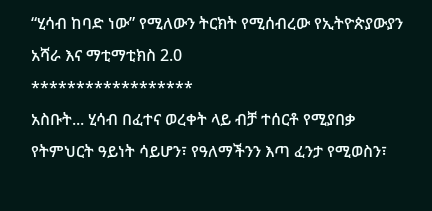“ሂሳብ ከባድ ነው” የሚለውን ትርክት የሚሰብረው የኢትዮጵያውያን አሻራ እና ማቲማቲክስ 2.0
******************
አስቡት... ሂሳብ በፈተና ወረቀት ላይ ብቻ ተሰርቶ የሚያበቃ የትምህርት ዓይነት ሳይሆን፣ የዓለማችንን እጣ ፈንታ የሚወስን፣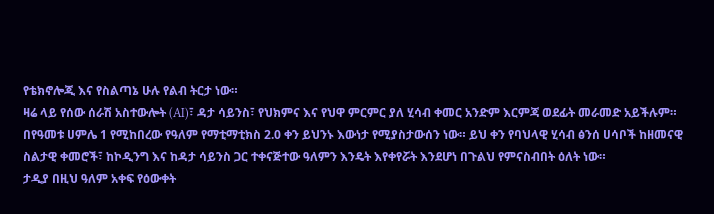የቴክኖሎጂ እና የስልጣኔ ሁሉ የልብ ትርታ ነው።
ዛሬ ላይ የሰው ሰራሽ አስተውሎት (AI)፣ ዳታ ሳይንስ፣ የህክምና እና የህዋ ምርምር ያለ ሂሳብ ቀመር አንድም እርምጃ ወደፊት መራመድ አይችሉም።
በየዓመቱ ሀምሌ 1 የሚከበረው የዓለም የማቲማቲክስ 2.0 ቀን ይህንኑ እውነታ የሚያስታውሰን ነው። ይህ ቀን የባህላዊ ሂሳብ ፅንሰ ሀሳቦች ከዘመናዊ ስልታዊ ቀመሮች፣ ከኮዲንግ እና ከዳታ ሳይንስ ጋር ተቀናጅተው ዓለምን እንዴት እየቀየሯት እንደሆነ በጉልህ የምናስብበት ዕለት ነው።
ታዲያ በዚህ ዓለም አቀፍ የዕውቀት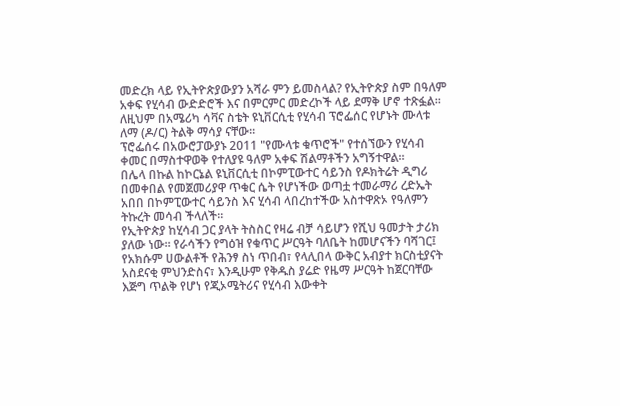መድረክ ላይ የኢትዮጵያውያን አሻራ ምን ይመስላል? የኢትዮጵያ ስም በዓለም አቀፍ የሂሳብ ውድድሮች እና በምርምር መድረኮች ላይ ደማቅ ሆኖ ተጽፏል። ለዚህም በአሜሪካ ሳቫና ስቴት ዩኒቨርሲቲ የሂሳብ ፕሮፌሰር የሆኑት ሙላቱ ለማ (ዶ/ር) ትልቅ ማሳያ ናቸው።
ፕሮፌሰሩ በአውሮፓውያኑ 2011 "የሙላቱ ቁጥሮች" የተሰኘውን የሂሳብ ቀመር በማስተዋወቅ የተለያዩ ዓለም አቀፍ ሽልማቶችን አግኝተዋል።
በሌላ በኩል ከኮርኔል ዩኒቨርሲቲ በኮምፒውተር ሳይንስ የዶክትሬት ዲግሪ በመቀበል የመጀመሪያዋ ጥቁር ሴት የሆነችው ወጣቷ ተመራማሪ ረድኤት አበበ በኮምፒውተር ሳይንስ እና ሂሳብ ላበረከተችው አስተዋጽኦ የዓለምን ትኩረት መሳብ ችላለች።
የኢትዮጵያ ከሂሳብ ጋር ያላት ትስስር የዛሬ ብቻ ሳይሆን የሺህ ዓመታት ታሪክ ያለው ነው። የራሳችን የግዕዝ የቁጥር ሥርዓት ባለቤት ከመሆናችን ባሻገር፤ የአክሱም ሀውልቶች የሕንፃ ስነ ጥበብ፣ የላሊበላ ውቅር አብያተ ክርስቲያናት አስደናቂ ምህንድስና፣ እንዲሁም የቅዱስ ያሬድ የዜማ ሥርዓት ከጀርባቸው እጅግ ጥልቅ የሆነ የጂኦሜትሪና የሂሳብ እውቀት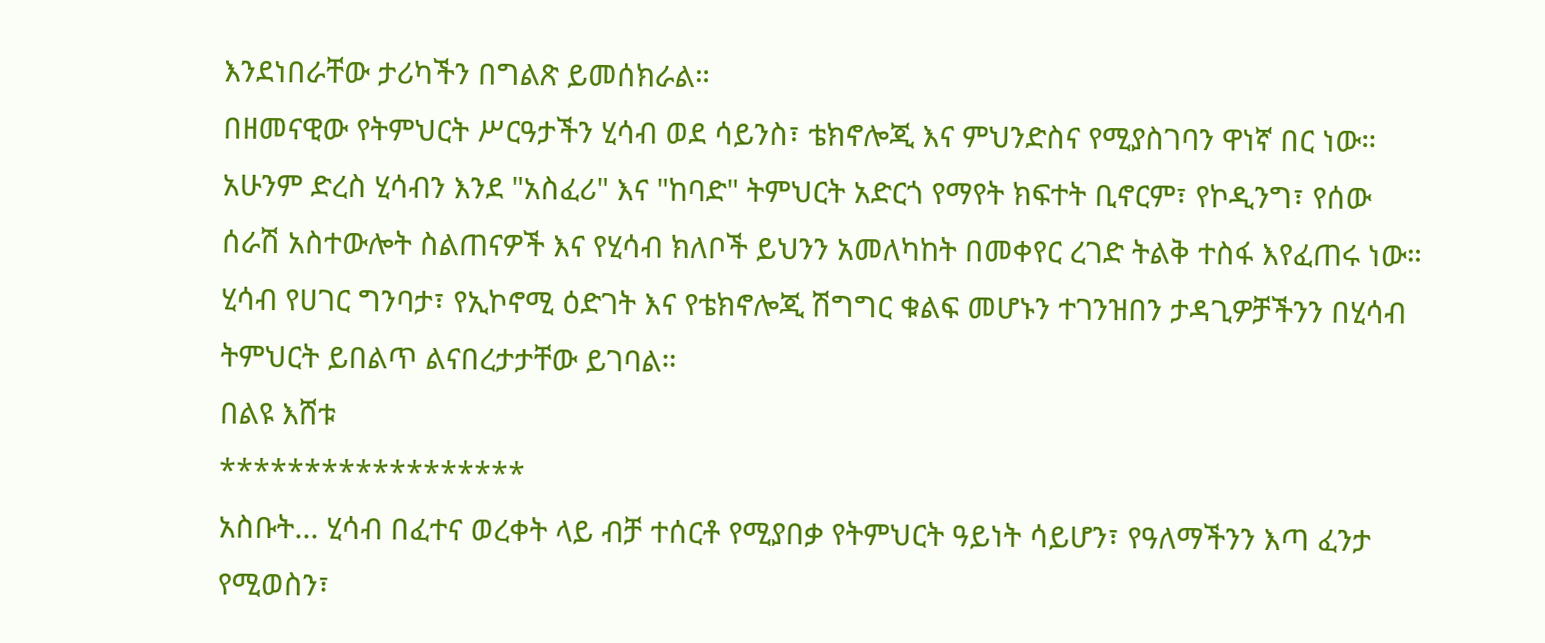እንደነበራቸው ታሪካችን በግልጽ ይመሰክራል።
በዘመናዊው የትምህርት ሥርዓታችን ሂሳብ ወደ ሳይንስ፣ ቴክኖሎጂ እና ምህንድስና የሚያስገባን ዋነኛ በር ነው። አሁንም ድረስ ሂሳብን እንደ "አስፈሪ" እና "ከባድ" ትምህርት አድርጎ የማየት ክፍተት ቢኖርም፣ የኮዲንግ፣ የሰው ሰራሽ አስተውሎት ስልጠናዎች እና የሂሳብ ክለቦች ይህንን አመለካከት በመቀየር ረገድ ትልቅ ተስፋ እየፈጠሩ ነው።
ሂሳብ የሀገር ግንባታ፣ የኢኮኖሚ ዕድገት እና የቴክኖሎጂ ሽግግር ቁልፍ መሆኑን ተገንዝበን ታዳጊዎቻችንን በሂሳብ ትምህርት ይበልጥ ልናበረታታቸው ይገባል።
በልዩ እሸቱ
******************
አስቡት... ሂሳብ በፈተና ወረቀት ላይ ብቻ ተሰርቶ የሚያበቃ የትምህርት ዓይነት ሳይሆን፣ የዓለማችንን እጣ ፈንታ የሚወስን፣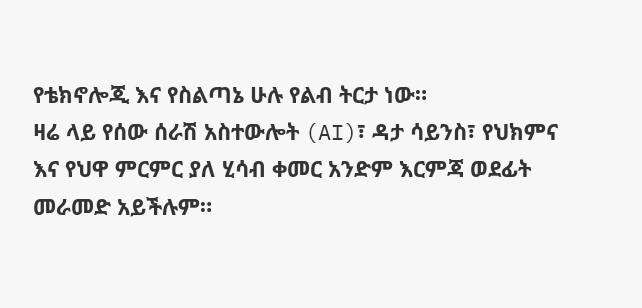የቴክኖሎጂ እና የስልጣኔ ሁሉ የልብ ትርታ ነው።
ዛሬ ላይ የሰው ሰራሽ አስተውሎት (AI)፣ ዳታ ሳይንስ፣ የህክምና እና የህዋ ምርምር ያለ ሂሳብ ቀመር አንድም እርምጃ ወደፊት መራመድ አይችሉም።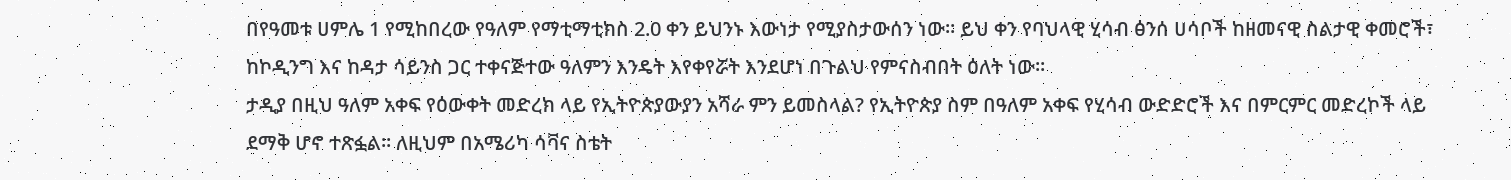በየዓመቱ ሀምሌ 1 የሚከበረው የዓለም የማቲማቲክስ 2.0 ቀን ይህንኑ እውነታ የሚያስታውሰን ነው። ይህ ቀን የባህላዊ ሂሳብ ፅንሰ ሀሳቦች ከዘመናዊ ስልታዊ ቀመሮች፣ ከኮዲንግ እና ከዳታ ሳይንስ ጋር ተቀናጅተው ዓለምን እንዴት እየቀየሯት እንደሆነ በጉልህ የምናስብበት ዕለት ነው።
ታዲያ በዚህ ዓለም አቀፍ የዕውቀት መድረክ ላይ የኢትዮጵያውያን አሻራ ምን ይመስላል? የኢትዮጵያ ስም በዓለም አቀፍ የሂሳብ ውድድሮች እና በምርምር መድረኮች ላይ ደማቅ ሆኖ ተጽፏል። ለዚህም በአሜሪካ ሳቫና ስቴት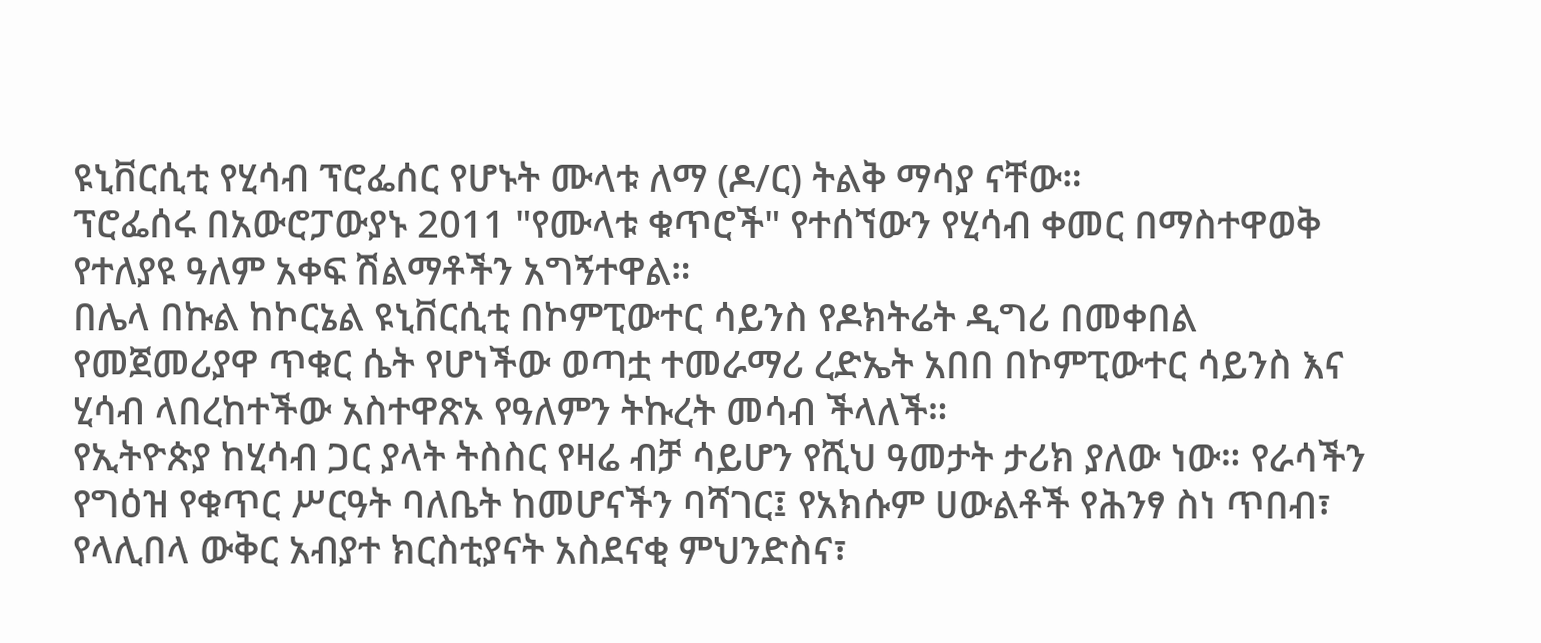ዩኒቨርሲቲ የሂሳብ ፕሮፌሰር የሆኑት ሙላቱ ለማ (ዶ/ር) ትልቅ ማሳያ ናቸው።
ፕሮፌሰሩ በአውሮፓውያኑ 2011 "የሙላቱ ቁጥሮች" የተሰኘውን የሂሳብ ቀመር በማስተዋወቅ የተለያዩ ዓለም አቀፍ ሽልማቶችን አግኝተዋል።
በሌላ በኩል ከኮርኔል ዩኒቨርሲቲ በኮምፒውተር ሳይንስ የዶክትሬት ዲግሪ በመቀበል የመጀመሪያዋ ጥቁር ሴት የሆነችው ወጣቷ ተመራማሪ ረድኤት አበበ በኮምፒውተር ሳይንስ እና ሂሳብ ላበረከተችው አስተዋጽኦ የዓለምን ትኩረት መሳብ ችላለች።
የኢትዮጵያ ከሂሳብ ጋር ያላት ትስስር የዛሬ ብቻ ሳይሆን የሺህ ዓመታት ታሪክ ያለው ነው። የራሳችን የግዕዝ የቁጥር ሥርዓት ባለቤት ከመሆናችን ባሻገር፤ የአክሱም ሀውልቶች የሕንፃ ስነ ጥበብ፣ የላሊበላ ውቅር አብያተ ክርስቲያናት አስደናቂ ምህንድስና፣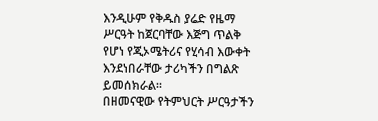እንዲሁም የቅዱስ ያሬድ የዜማ ሥርዓት ከጀርባቸው እጅግ ጥልቅ የሆነ የጂኦሜትሪና የሂሳብ እውቀት እንደነበራቸው ታሪካችን በግልጽ ይመሰክራል።
በዘመናዊው የትምህርት ሥርዓታችን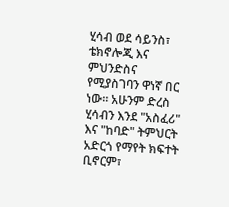ሂሳብ ወደ ሳይንስ፣ ቴክኖሎጂ እና ምህንድስና የሚያስገባን ዋነኛ በር ነው። አሁንም ድረስ ሂሳብን እንደ "አስፈሪ" እና "ከባድ" ትምህርት አድርጎ የማየት ክፍተት ቢኖርም፣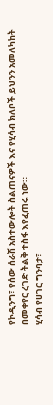የኮዲንግ፣ የሰው ሰራሽ አስተውሎት ስልጠናዎች እና የሂሳብ ክለቦች ይህንን አመለካከት በመቀየር ረገድ ትልቅ ተስፋ እየፈጠሩ ነው።
ሂሳብ የሀገር ግንባታ፣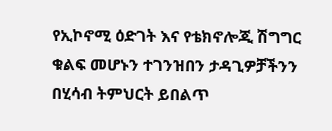የኢኮኖሚ ዕድገት እና የቴክኖሎጂ ሽግግር ቁልፍ መሆኑን ተገንዝበን ታዳጊዎቻችንን በሂሳብ ትምህርት ይበልጥ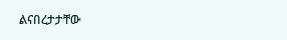ልናበረታታቸው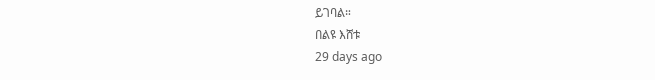ይገባል።
በልዩ እሸቱ
29 days ago